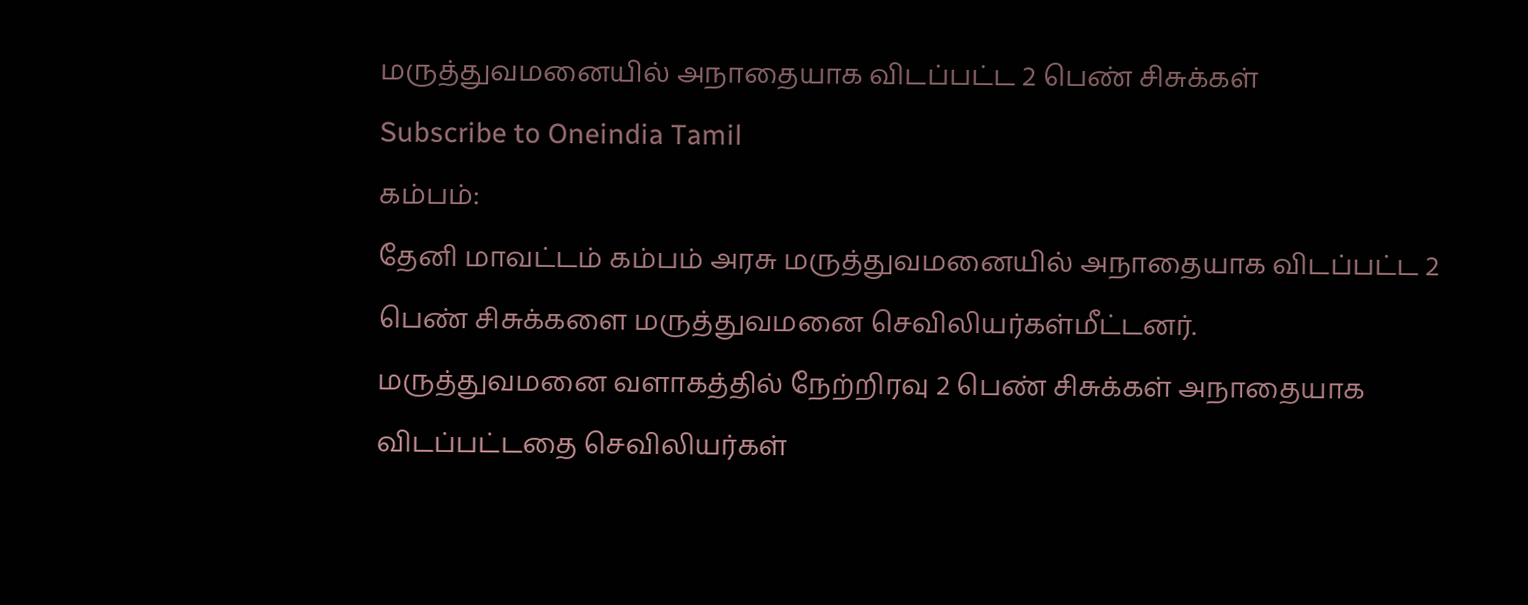மருத்துவமனையில் அநாதையாக விடப்பட்ட 2 பெண் சிசுக்கள்
Subscribe to Oneindia Tamil
கம்பம்:
தேனி மாவட்டம் கம்பம் அரசு மருத்துவமனையில் அநாதையாக விடப்பட்ட 2 பெண் சிசுக்களை மருத்துவமனை செவிலியர்கள்மீட்டனர்.
மருத்துவமனை வளாகத்தில் நேற்றிரவு 2 பெண் சிசுக்கள் அநாதையாக விடப்பட்டதை செவிலியர்கள்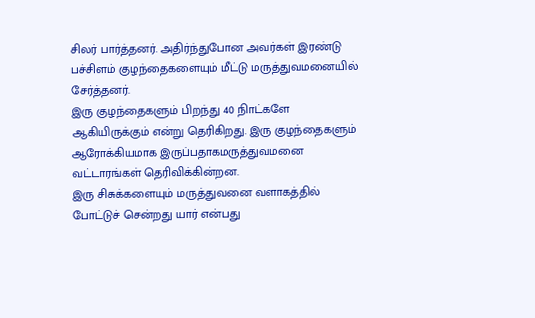சிலர் பார்த்தனர். அதிர்ந்துபோன அவர்கள் இரண்டு பச்சிளம் குழந்தைகளையும் மீட்டு மருத்துவமனையில் சேர்த்தனர்.
இரு குழந்தைகளும் பிறந்து 40 நிாட்களே ஆகியிருக்கும் என்று தெரிகிறது. இரு குழந்தைகளும் ஆரோக்கியமாக இருப்பதாகமருத்துவமனை வட்டாரங்கள் தெரிவிக்கின்றன.
இரு சிசுக்களையும் மருத்துவனை வளாகத்தில் போட்டுச் சென்றது யார் என்பது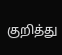குறித்து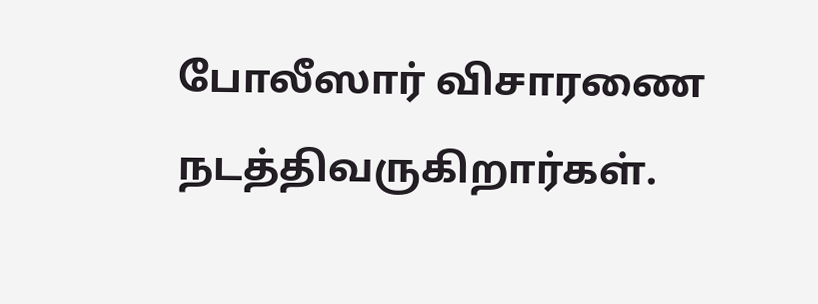போலீஸார் விசாரணை நடத்திவருகிறார்கள்.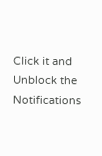Click it and Unblock the Notifications